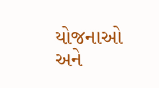યોજનાઓ અને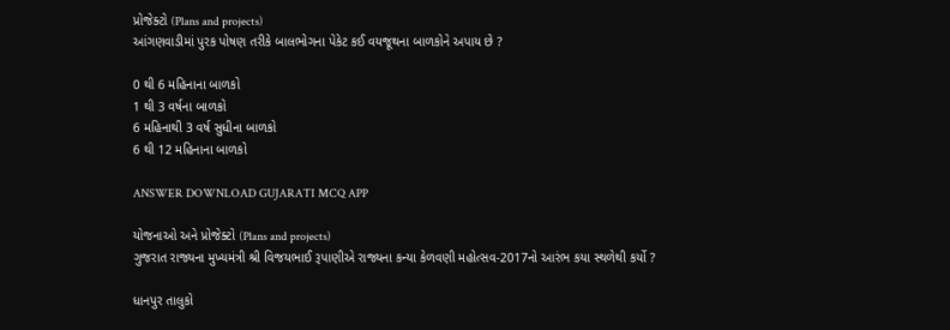પ્રોજેક્ટો (Plans and projects)
આંગણવાડીમાં પુરક પોષણ તરીકે બાલભોગના પેકેટ કઈ વયજૂથના બાળકોને અપાય છે ?

0 થી 6 મહિનાના બાળકો
1 થી 3 વર્ષના બાળકો
6 મહિનાથી 3 વર્ષ સુધીના બાળકો
6 થી 12 મહિનાના બાળકો

ANSWER DOWNLOAD GUJARATI MCQ APP

યોજનાઓ અને પ્રોજેક્ટો (Plans and projects)
ગુજરાત રાજ્યના મુખ્યમંત્રી શ્રી વિજયભાઈ રૂપાણીએ રાજ્યના કન્યા કેળવણી મહોત્સવ-2017નો આરંભ કયા સ્થળેથી કર્યો ?

ધાનપુર તાલુકો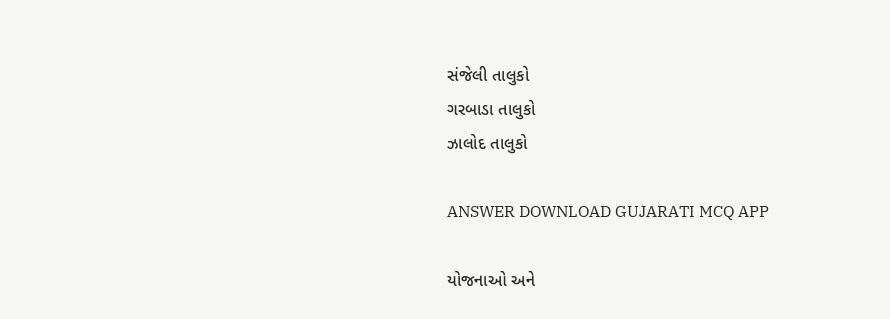સંજેલી તાલુકો
ગરબાડા તાલુકો
ઝાલોદ તાલુકો

ANSWER DOWNLOAD GUJARATI MCQ APP

યોજનાઓ અને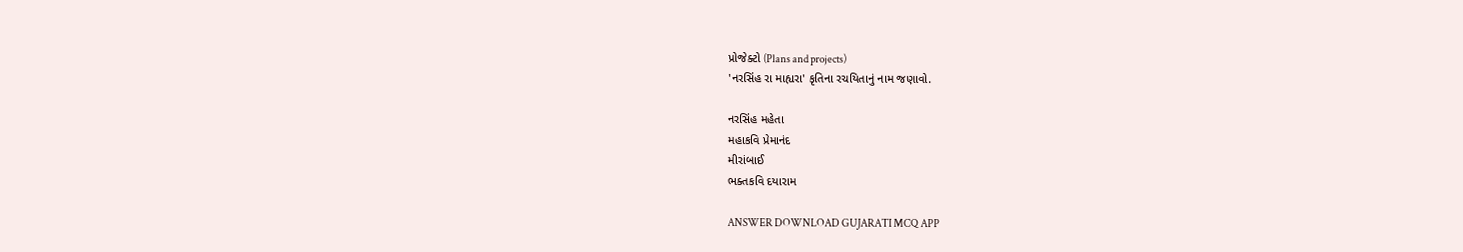પ્રોજેક્ટો (Plans and projects)
'નરસિંહ રા માહ્યરા' કૃતિના રચયિતાનું નામ જણાવો.

નરસિંહ મહેતા
મહાકવિ પ્રેમાનંદ
મીરાંબાઈ
ભક્તકવિ દયારામ

ANSWER DOWNLOAD GUJARATI MCQ APP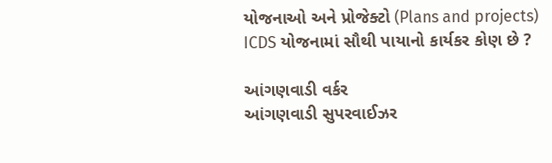યોજનાઓ અને પ્રોજેક્ટો (Plans and projects)
ICDS યોજનામાં સૌથી પાયાનો કાર્યકર કોણ છે ?

આંગણવાડી વર્કર
આંગણવાડી સુપરવાઈઝર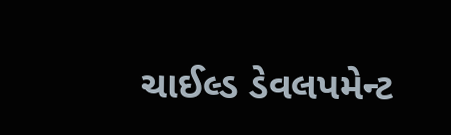ચાઈલ્ડ ડેવલપમેન્ટ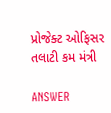પ્રોજેક્ટ ઓફિસર
તલાટી કમ મંત્રી

ANSWER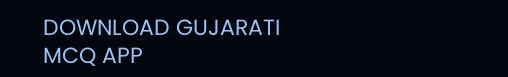DOWNLOAD GUJARATI MCQ APP